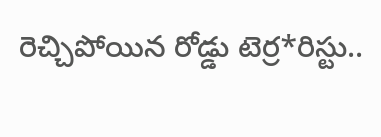రెచ్చిపోయిన రోడ్డు టెర్ర*రిస్టు..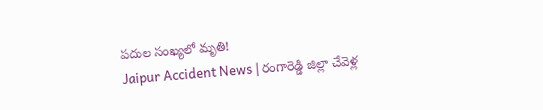పదుల సంఖ్యలో మృతి!
Jaipur Accident News | రంగారెడ్డి జిల్లా చేవెళ్ల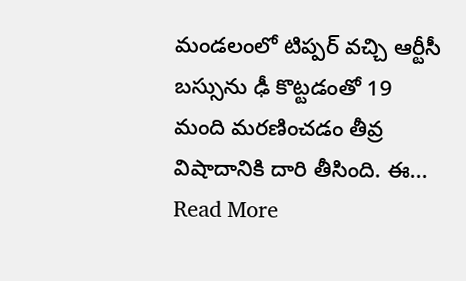మండలంలో టిప్పర్ వచ్చి ఆర్టీసీ బస్సును ఢీ కొట్టడంతో 19 మంది మరణించడం తీవ్ర విషాదానికి దారి తీసింది. ఈ... Read More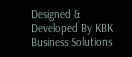Designed & Developed By KBK Business Solutions